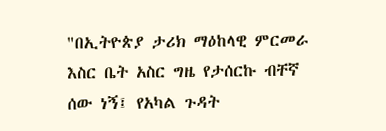"በኢትዮጵያ ታሪክ ማዕከላዊ ምርመራ እስር ቤት አስር ግዜ የታሰርኩ ብቸኛ ሰው ነኝ፤ የአካል ጉዳት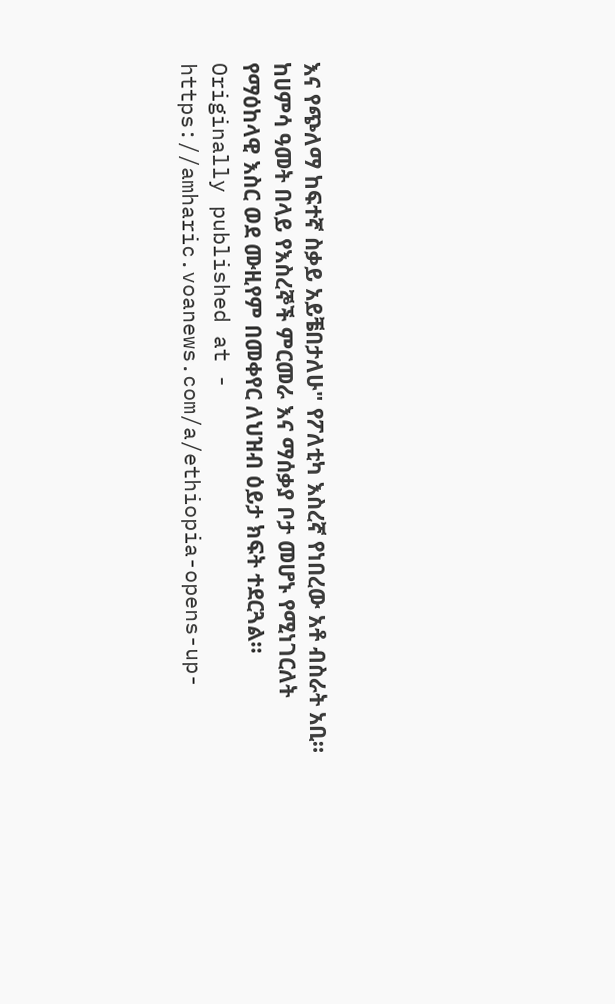እና የጭለማ ከፍተኛ ስቃይ አይቼበታለሁ" የፖለቲካ እስረኛ የነበረው አቶ ብስራት አቢ።
ከሀምሳ ዓመት በላይ የእስረኞች ምርመራ እና ማሰቃያ ቦታ መሆኑ የሚነገርለት የማዕከላዊ እስር ወደ ሙዚየም በመቀየር ለህዝብ ዕይታ ክፍት ተደርጓል።
Originally published at - https://amharic.voanews.com/a/ethiopia-opens-up-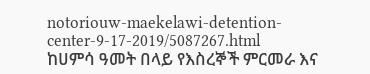notoriouw-maekelawi-detention-center-9-17-2019/5087267.html
ከሀምሳ ዓመት በላይ የእስረኞች ምርመራ እና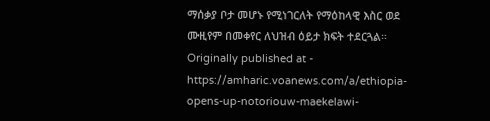ማሰቃያ ቦታ መሆኑ የሚነገርለት የማዕከላዊ እስር ወደ ሙዚየም በመቀየር ለህዝብ ዕይታ ክፍት ተደርጓል።
Originally published at - https://amharic.voanews.com/a/ethiopia-opens-up-notoriouw-maekelawi-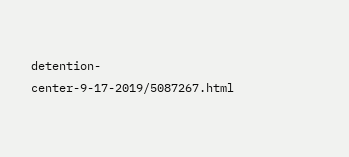detention-center-9-17-2019/5087267.html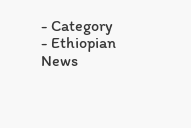- Category
- Ethiopian News